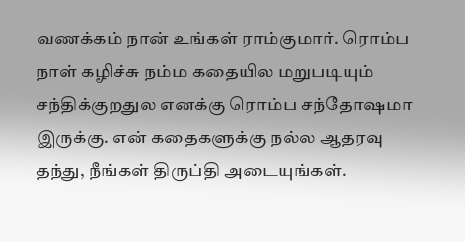வணக்கம் நான் உங்கள் ராம்குமார். ரொம்ப நாள் கழிச்சு நம்ம கதையில மறுபடியும் சந்திக்குறதுல எனக்கு ரொம்ப சந்தோஷமா இருக்கு. என் கதைகளுக்கு நல்ல ஆதரவு தந்து, நீங்கள் திருப்தி அடையுங்கள்.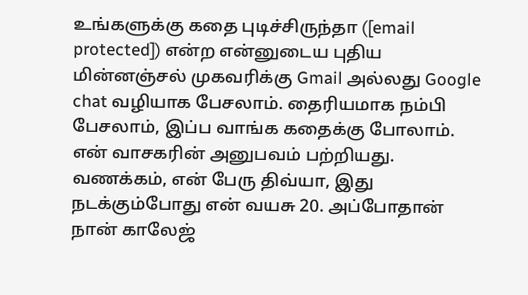உங்களுக்கு கதை புடிச்சிருந்தா ([email protected]) என்ற என்னுடைய புதிய மின்னஞ்சல் முகவரிக்கு Gmail அல்லது Google chat வழியாக பேசலாம். தைரியமாக நம்பி பேசலாம், இப்ப வாங்க கதைக்கு போலாம்.
என் வாசகரின் அனுபவம் பற்றியது.
வணக்கம், என் பேரு திவ்யா, இது நடக்கும்போது என் வயசு 20. அப்போதான் நான் காலேஜ்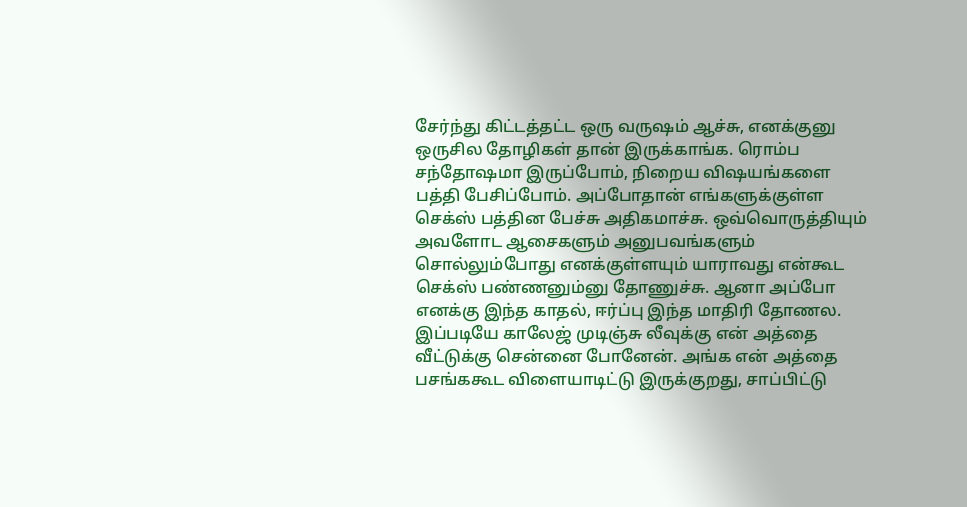சேர்ந்து கிட்டத்தட்ட ஒரு வருஷம் ஆச்சு, எனக்குனு ஒருசில தோழிகள் தான் இருக்காங்க. ரொம்ப சந்தோஷமா இருப்போம், நிறைய விஷயங்களை பத்தி பேசிப்போம். அப்போதான் எங்களுக்குள்ள செக்ஸ் பத்தின பேச்சு அதிகமாச்சு. ஒவ்வொருத்தியும் அவளோட ஆசைகளும் அனுபவங்களும் சொல்லும்போது எனக்குள்ளயும் யாராவது என்கூட செக்ஸ் பண்ணனும்னு தோணுச்சு. ஆனா அப்போ எனக்கு இந்த காதல், ஈர்ப்பு இந்த மாதிரி தோணல. இப்படியே காலேஜ் முடிஞ்சு லீவுக்கு என் அத்தை வீட்டுக்கு சென்னை போனேன். அங்க என் அத்தை பசங்ககூட விளையாடிட்டு இருக்குறது, சாப்பிட்டு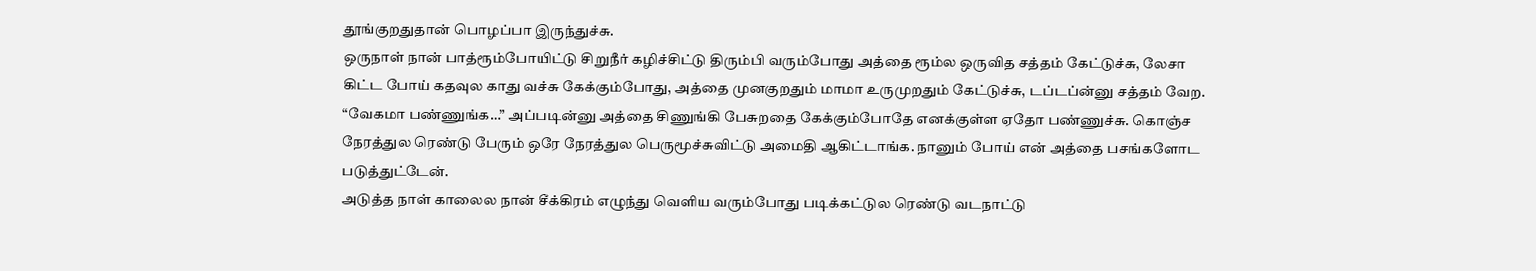தூங்குறதுதான் பொழப்பா இருந்துச்சு.
ஒருநாள் நான் பாத்ரூம்போயிட்டு சிறுநீர் கழிச்சிட்டு திரும்பி வரும்போது அத்தை ரூம்ல ஒருவித சத்தம் கேட்டுச்சு, லேசா கிட்ட போய் கதவுல காது வச்சு கேக்கும்போது, அத்தை முனகுறதும் மாமா உருமுறதும் கேட்டுச்சு, டப்டப்ன்னு சத்தம் வேற. “வேகமா பண்ணுங்க…” அப்படின்னு அத்தை சிணுங்கி பேசுறதை கேக்கும்போதே எனக்குள்ள ஏதோ பண்ணுச்சு. கொஞ்ச நேரத்துல ரெண்டு பேரும் ஒரே நேரத்துல பெருமூச்சுவிட்டு அமைதி ஆகிட்டாங்க. நானும் போய் என் அத்தை பசங்களோட படுத்துட்டேன்.
அடுத்த நாள் காலைல நான் சீக்கிரம் எழுந்து வெளிய வரும்போது படிக்கட்டுல ரெண்டு வடநாட்டு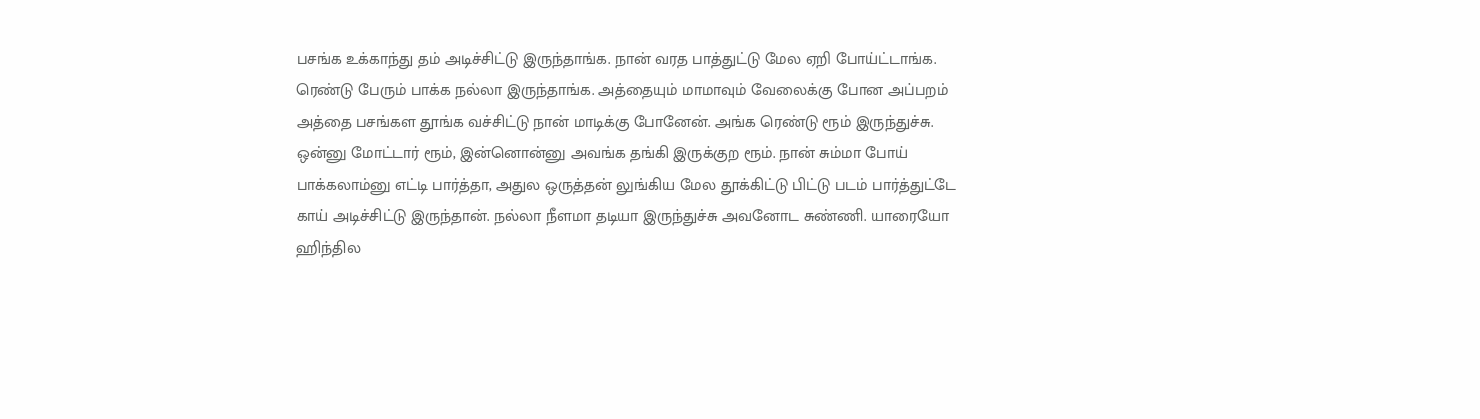பசங்க உக்காந்து தம் அடிச்சிட்டு இருந்தாங்க. நான் வரத பாத்துட்டு மேல ஏறி போய்ட்டாங்க. ரெண்டு பேரும் பாக்க நல்லா இருந்தாங்க. அத்தையும் மாமாவும் வேலைக்கு போன அப்பறம் அத்தை பசங்கள தூங்க வச்சிட்டு நான் மாடிக்கு போனேன். அங்க ரெண்டு ரூம் இருந்துச்சு. ஒன்னு மோட்டார் ரூம், இன்னொன்னு அவங்க தங்கி இருக்குற ரூம். நான் சும்மா போய் பாக்கலாம்னு எட்டி பார்த்தா, அதுல ஒருத்தன் லுங்கிய மேல தூக்கிட்டு பிட்டு படம் பார்த்துட்டே காய் அடிச்சிட்டு இருந்தான். நல்லா நீளமா தடியா இருந்துச்சு அவனோட சுண்ணி. யாரையோ ஹிந்தில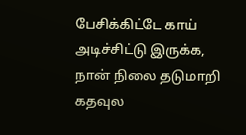பேசிக்கிட்டே காய் அடிச்சிட்டு இருக்க, நான் நிலை தடுமாறி கதவுல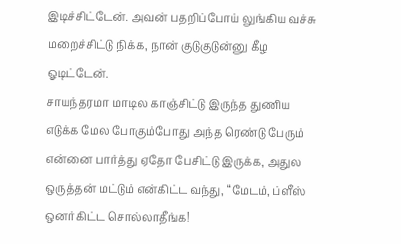இடிச்சிட்டேன். அவன் பதறிப்போய் லுங்கிய வச்சு மறைச்சிட்டு நிக்க, நான் குடுகுடுன்னு கீழ ஓடிட்டேன்.
சாயந்தரமா மாடில காஞ்சிட்டு இருந்த துணிய எடுக்க மேல போகும்போது அந்த ரெண்டு பேரும் என்னை பார்த்து ஏதோ பேசிட்டு இருக்க, அதுல ஒருத்தன் மட்டும் என்கிட்ட வந்து, “மேடம், ப்ளீஸ் ஒனர்கிட்ட சொல்லாதீங்க!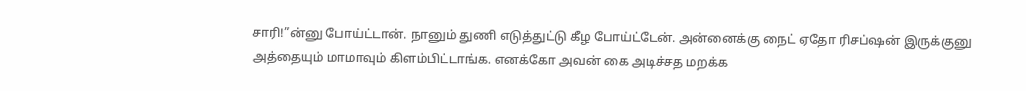சாரி!”ன்னு போய்ட்டான். நானும் துணி எடுத்துட்டு கீழ போய்ட்டேன். அன்னைக்கு நைட் ஏதோ ரிசப்ஷன் இருக்குனு அத்தையும் மாமாவும் கிளம்பிட்டாங்க. எனக்கோ அவன் கை அடிச்சத மறக்க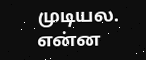முடியல. என்ன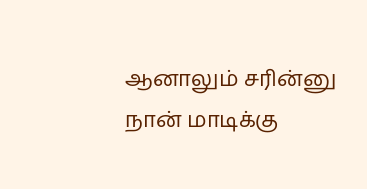ஆனாலும் சரின்னு நான் மாடிக்கு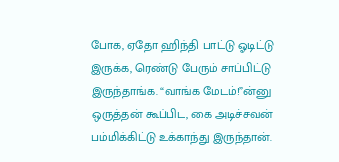போக, ஏதோ ஹிந்தி பாட்டு ஓடிட்டு இருக்க, ரெண்டு பேரும் சாப்பிட்டு இருந்தாங்க. “வாங்க மேடம்!”ன்னு ஒருத்தன் கூப்பிட, கை அடிச்சவன் பம்மிக்கிட்டு உக்காந்து இருந்தான்.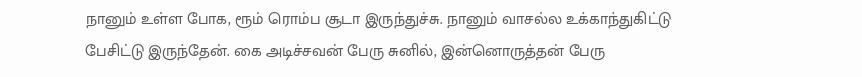நானும் உள்ள போக, ரூம் ரொம்ப சூடா இருந்துச்சு. நானும் வாசல்ல உக்காந்துகிட்டு பேசிட்டு இருந்தேன். கை அடிச்சவன் பேரு சுனில், இன்னொருத்தன் பேரு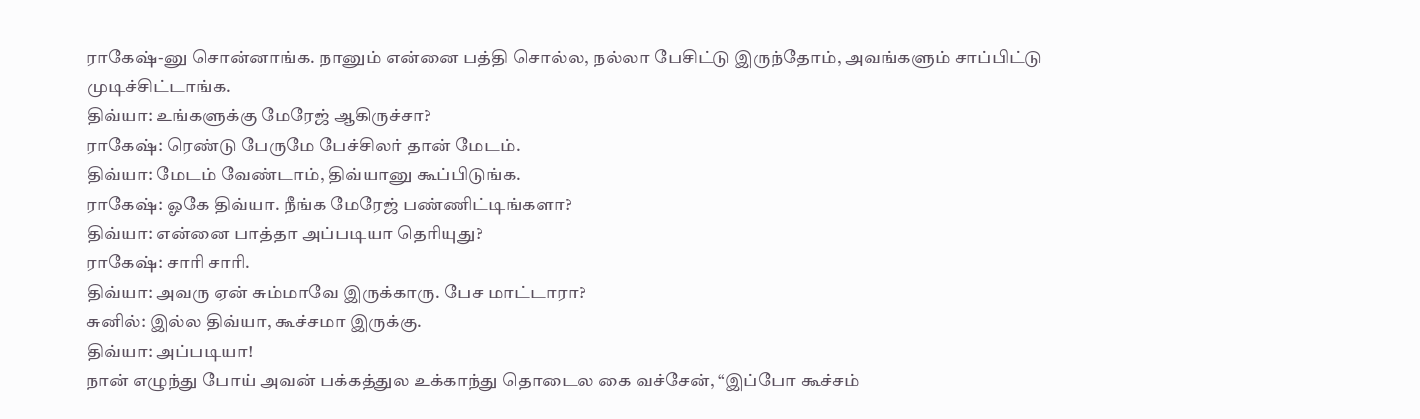ராகேஷ்-னு சொன்னாங்க. நானும் என்னை பத்தி சொல்ல, நல்லா பேசிட்டு இருந்தோம், அவங்களும் சாப்பிட்டு முடிச்சிட்டாங்க.
திவ்யா: உங்களுக்கு மேரேஜ் ஆகிருச்சா?
ராகேஷ்: ரெண்டு பேருமே பேச்சிலர் தான் மேடம்.
திவ்யா: மேடம் வேண்டாம், திவ்யானு கூப்பிடுங்க.
ராகேஷ்: ஓகே திவ்யா. நீங்க மேரேஜ் பண்ணிட்டிங்களா?
திவ்யா: என்னை பாத்தா அப்படியா தெரியுது?
ராகேஷ்: சாரி சாரி.
திவ்யா: அவரு ஏன் சும்மாவே இருக்காரு. பேச மாட்டாரா?
சுனில்: இல்ல திவ்யா, கூச்சமா இருக்கு.
திவ்யா: அப்படியா!
நான் எழுந்து போய் அவன் பக்கத்துல உக்காந்து தொடைல கை வச்சேன், “இப்போ கூச்சம்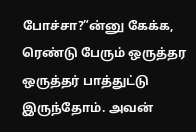போச்சா?”ன்னு கேக்க, ரெண்டு பேரும் ஒருத்தர ஒருத்தர் பாத்துட்டு இருந்தோம். அவன்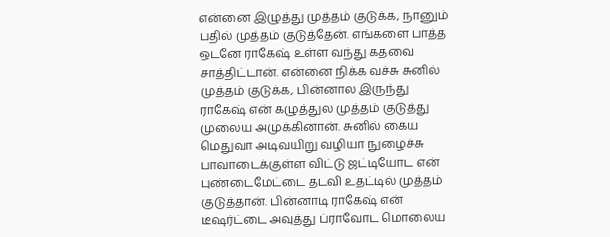என்னை இழுத்து முத்தம் குடுக்க, நானும் பதில் முத்தம் குடுத்தேன். எங்களை பாத்த ஒடனே ராகேஷ் உள்ள வந்து கதவை சாத்திட்டான். என்னை நிக்க வச்சு சுனில் முத்தம் குடுக்க, பின்னால இருந்து ராகேஷ் என் கழுத்துல முத்தம் குடுத்து முலைய அமுக்கினான். சுனில் கைய மெதுவா அடிவயிறு வழியா நுழைச்சு பாவாடைக்குள்ள விட்டு ஜட்டியோட என் புண்டைமேட்டை தடவி உதட்டில் முத்தம் குடுத்தான். பின்னாடி ராகேஷ் என் டீஷர்ட்டை அவுத்து ப்ராவோட மொலைய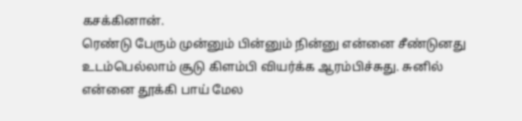கசக்கினான்.
ரெண்டு பேரும் முன்னும் பின்னும் நின்னு என்னை சீண்டுனது உடம்பெல்லாம் சூடு கிளம்பி வியர்க்க ஆரம்பிச்சுது. சுனில் என்னை தூக்கி பாய் மேல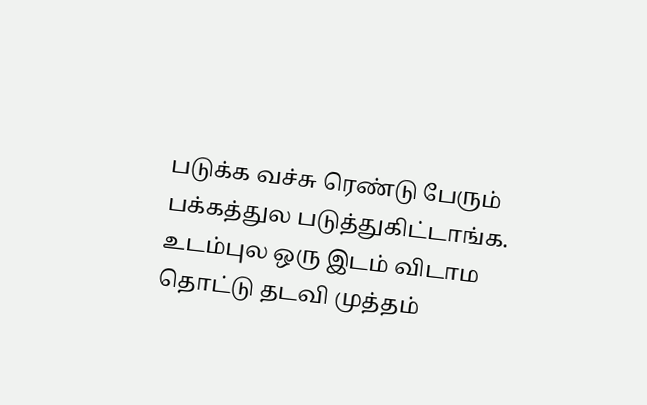படுக்க வச்சு ரெண்டு பேரும் பக்கத்துல படுத்துகிட்டாங்க. உடம்புல ஒரு இடம் விடாம தொட்டு தடவி முத்தம்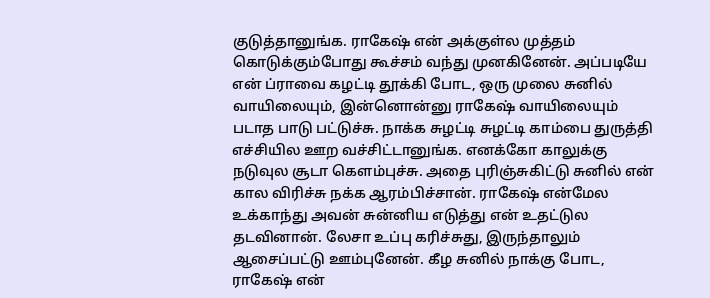குடுத்தானுங்க. ராகேஷ் என் அக்குள்ல முத்தம் கொடுக்கும்போது கூச்சம் வந்து முனகினேன். அப்படியே என் ப்ராவை கழட்டி தூக்கி போட, ஒரு முலை சுனில் வாயிலையும், இன்னொன்னு ராகேஷ் வாயிலையும் படாத பாடு பட்டுச்சு. நாக்க சுழட்டி சுழட்டி காம்பை துருத்தி எச்சியில ஊற வச்சிட்டானுங்க. எனக்கோ காலுக்கு நடுவுல சூடா கெளம்புச்சு. அதை புரிஞ்சுகிட்டு சுனில் என் கால விரிச்சு நக்க ஆரம்பிச்சான். ராகேஷ் என்மேல உக்காந்து அவன் சுன்னிய எடுத்து என் உதட்டுல தடவினான். லேசா உப்பு கரிச்சுது, இருந்தாலும் ஆசைப்பட்டு ஊம்புனேன். கீழ சுனில் நாக்கு போட, ராகேஷ் என்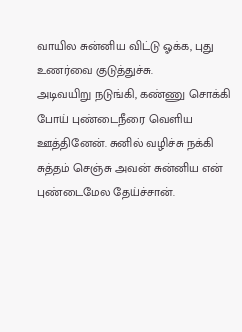வாயில சுன்னிய விட்டு ஓக்க, புது உணர்வை குடுத்துச்சு.
அடிவயிறு நடுங்கி, கண்ணு சொக்கி போய் புண்டைநீரை வெளிய ஊத்தினேன். சுனில் வழிச்சு நக்கி சுத்தம் செஞ்சு அவன் சுன்னிய என் புண்டைமேல தேய்ச்சான்.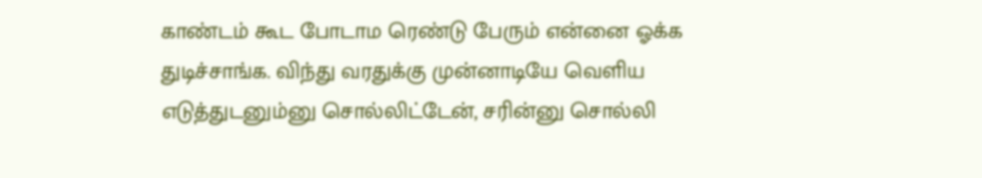காண்டம் கூட போடாம ரெண்டு பேரும் என்னை ஓக்க துடிச்சாங்க. விந்து வரதுக்கு முன்னாடியே வெளிய எடுத்துடனும்னு சொல்லிட்டேன், சரின்னு சொல்லி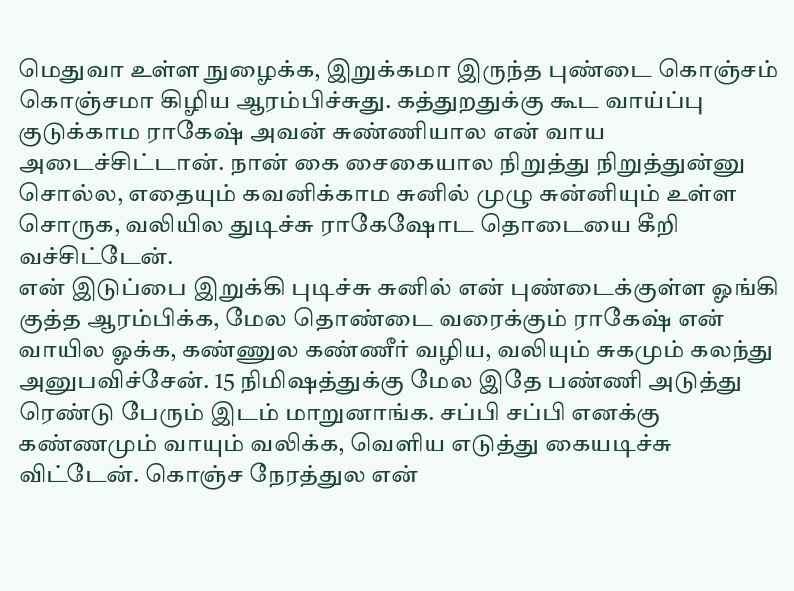மெதுவா உள்ள நுழைக்க, இறுக்கமா இருந்த புண்டை கொஞ்சம் கொஞ்சமா கிழிய ஆரம்பிச்சுது. கத்துறதுக்கு கூட வாய்ப்பு குடுக்காம ராகேஷ் அவன் சுண்ணியால என் வாய அடைச்சிட்டான். நான் கை சைகையால நிறுத்து நிறுத்துன்னு சொல்ல, எதையும் கவனிக்காம சுனில் முழு சுன்னியும் உள்ள சொருக, வலியில துடிச்சு ராகேஷோட தொடையை கீறி வச்சிட்டேன்.
என் இடுப்பை இறுக்கி புடிச்சு சுனில் என் புண்டைக்குள்ள ஓங்கி குத்த ஆரம்பிக்க, மேல தொண்டை வரைக்கும் ராகேஷ் என் வாயில ஓக்க, கண்ணுல கண்ணீர் வழிய, வலியும் சுகமும் கலந்து அனுபவிச்சேன். 15 நிமிஷத்துக்கு மேல இதே பண்ணி அடுத்து ரெண்டு பேரும் இடம் மாறுனாங்க. சப்பி சப்பி எனக்கு கண்ணமும் வாயும் வலிக்க, வெளிய எடுத்து கையடிச்சு விட்டேன். கொஞ்ச நேரத்துல என்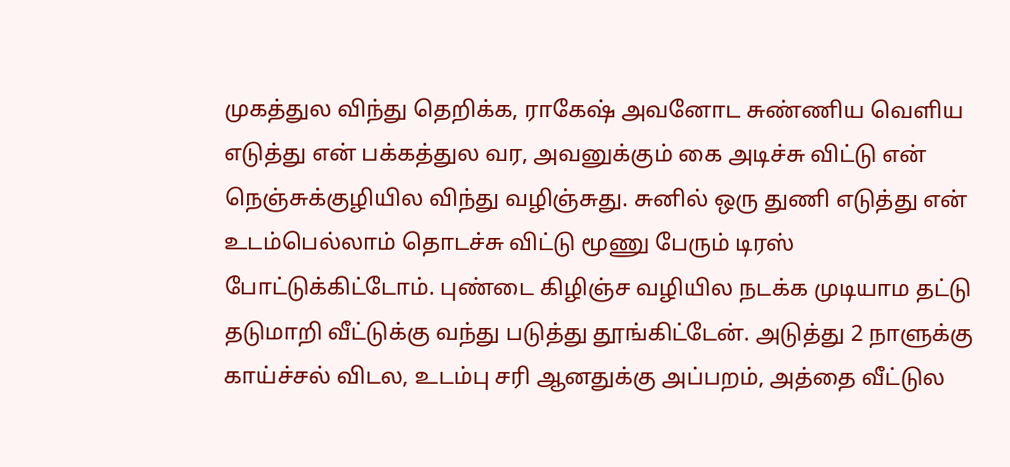முகத்துல விந்து தெறிக்க, ராகேஷ் அவனோட சுண்ணிய வெளிய எடுத்து என் பக்கத்துல வர, அவனுக்கும் கை அடிச்சு விட்டு என் நெஞ்சுக்குழியில விந்து வழிஞ்சுது. சுனில் ஒரு துணி எடுத்து என் உடம்பெல்லாம் தொடச்சு விட்டு மூணு பேரும் டிரஸ் போட்டுக்கிட்டோம். புண்டை கிழிஞ்ச வழியில நடக்க முடியாம தட்டு தடுமாறி வீட்டுக்கு வந்து படுத்து தூங்கிட்டேன். அடுத்து 2 நாளுக்கு காய்ச்சல் விடல, உடம்பு சரி ஆனதுக்கு அப்பறம், அத்தை வீட்டுல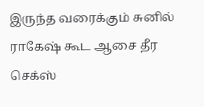இருந்த வரைக்கும் சுனில் ராகேஷ் கூட ஆசை தீர செக்ஸ்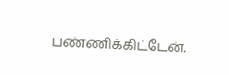பண்ணிக்கிட்டேன்.